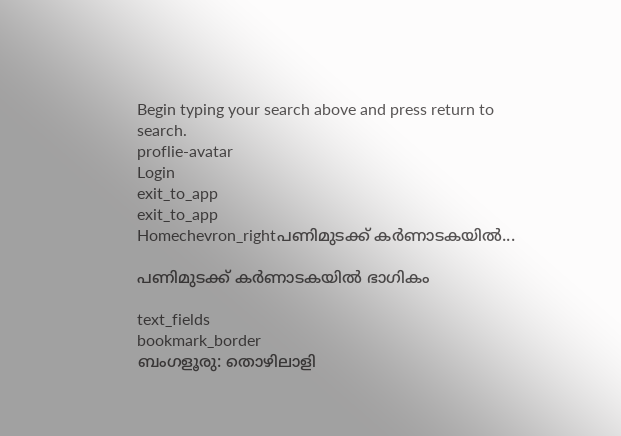Begin typing your search above and press return to search.
proflie-avatar
Login
exit_to_app
exit_to_app
Homechevron_rightപണിമുടക്ക് കർണാടകയിൽ...

പണിമുടക്ക് കർണാടകയിൽ ഭാഗികം

text_fields
bookmark_border
ബംഗളൂരു: തൊഴിലാളി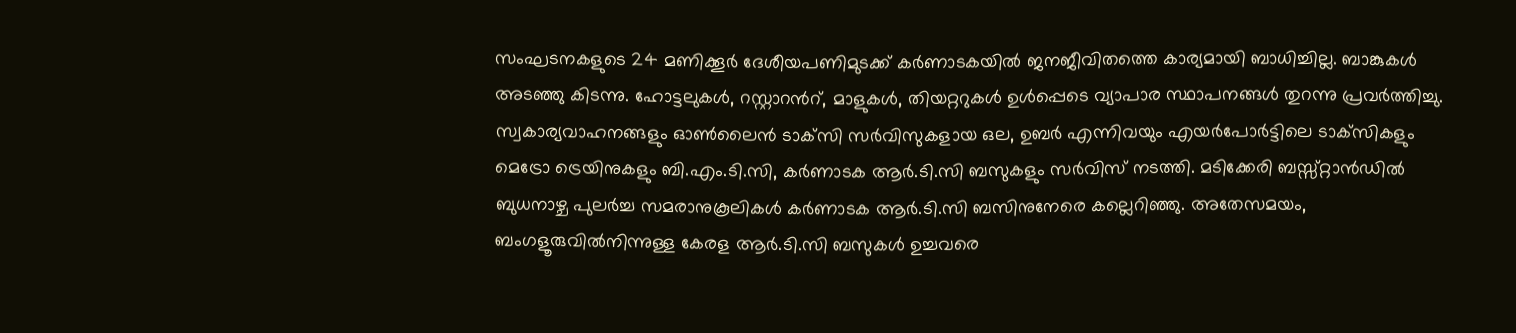സംഘടനകളുടെ 24 മണിക്കൂര്‍ ദേശീയപണിമുടക്ക് കർണാടകയിൽ ജനജീവിതത്തെ കാര്യമായി ബാധിച്ചില്ല. ബാങ്കുകള്‍ അടഞ്ഞു കിടന്നു. ഹോട്ടലുകള്‍, റസ്റ്റാറൻറ്, മാളുകള്‍, തിയറ്ററുകള്‍ ഉള്‍പ്പെടെ വ്യാപാര സ്ഥാപനങ്ങൾ തുറന്നു പ്രവര്‍ത്തിച്ചു. സ്വകാര്യവാഹനങ്ങളും ഓണ്‍ലൈന്‍ ടാക്‌സി സര്‍വിസുകളായ ഒല, ഉബര്‍ എന്നിവയും എയര്‍പോര്‍ട്ടിലെ ടാക്‌സികളും മെട്രോ ട്രെയിനുകളും ബി.എം.ടി.സി, കർണാടക ആർ.ടി.സി ബസുകളും സര്‍വിസ് നടത്തി. മടിക്കേരി ബസ്സ്റ്റാൻഡില്‍ ബുധനാഴ്ച പുലര്‍ച്ച സമരാനുകൂലികള്‍ കർണാടക ആർ.ടി.സി ബസിനുനേരെ കല്ലെറിഞ്ഞു. അതേസമയം, ബംഗളൂരുവിൽനിന്നുള്ള കേരള ആർ.ടി.സി ബസുകൾ ഉച്ചവരെ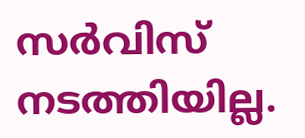സർവിസ് നടത്തിയില്ല.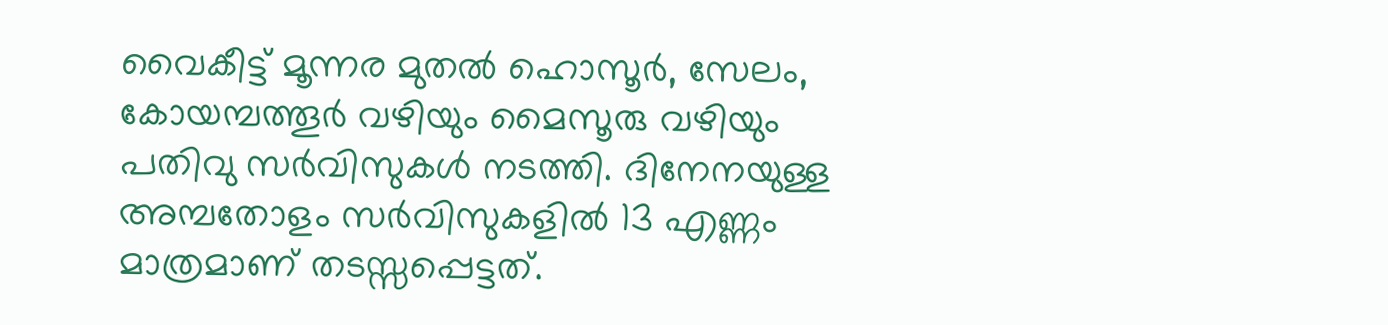വൈകീട്ട് മൂന്നര മുതൽ ഹൊസൂർ, സേലം, കോയമ്പത്തൂർ വഴിയും മൈസൂരു വഴിയും പതിവു സർവിസുകൾ നടത്തി. ദിനേനയുള്ള അമ്പതോളം സർവിസുകളിൽ 13 എണ്ണം മാത്രമാണ് തടസ്സപ്പെട്ടത്.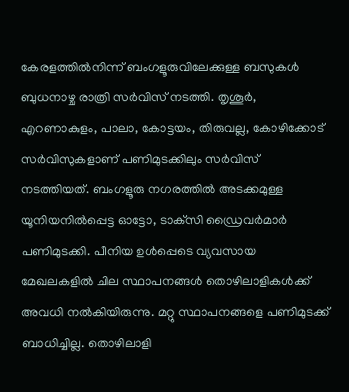കേരളത്തിൽനിന്ന് ബംഗളൂരുവിലേക്കുള്ള ബസുകൾ ബുധനാഴ്ച രാത്രി സർവിസ് നടത്തി. തൃശൂർ, എറണാകുളം, പാലാ, കോട്ടയം, തിരുവല്ല, കോഴിക്കോട് സർവിസുകളാണ് പണിമുടക്കിലും സർവിസ് നടത്തിയത്. ബംഗളൂരു നഗരത്തിൽ അടക്കമുള്ള യൂനിയനില്‍പ്പെട്ട ഓട്ടോ, ടാക്‌സി ഡ്രൈവര്‍മാര്‍ പണിമുടക്കി. പീനിയ ഉള്‍പ്പെടെ വ്യവസായ മേഖലകളില്‍ ചില സ്ഥാപനങ്ങള്‍ തൊഴിലാളികള്‍ക്ക് അവധി നല്‍കിയിരുന്നു. മറ്റു സ്ഥാപനങ്ങളെ പണിമുടക്ക് ബാധിച്ചില്ല. തൊഴിലാളി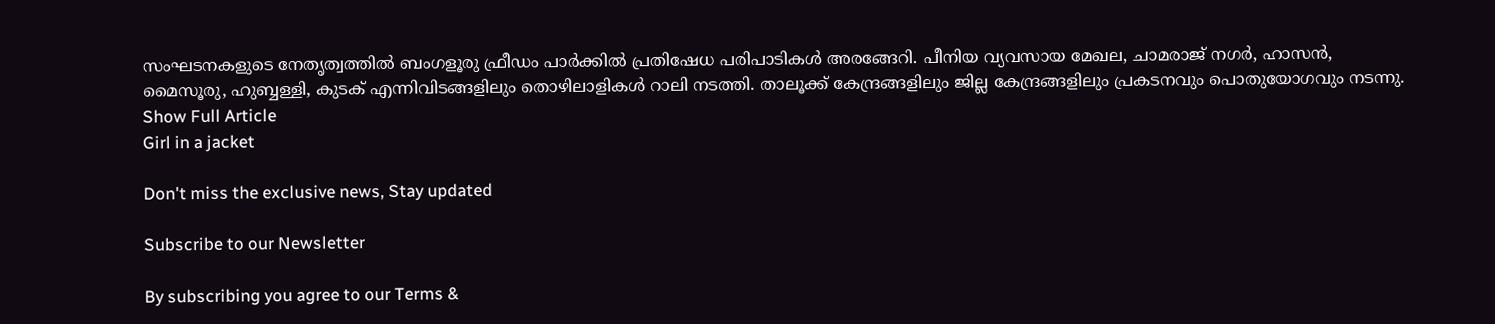സംഘടനകളുടെ നേതൃത്വത്തിൽ ബംഗളൂരു ഫ്രീഡം പാര്‍ക്കില്‍ പ്രതിഷേധ പരിപാടികള്‍ അരങ്ങേറി. പീനിയ വ്യവസായ മേഖല, ചാമരാജ് നഗർ, ഹാസൻ, മൈസൂരു, ഹുബ്ബള്ളി, കുടക് എന്നിവിടങ്ങളിലും തൊഴിലാളികൾ റാലി നടത്തി. താലൂക്ക് കേന്ദ്രങ്ങളിലും ജില്ല കേന്ദ്രങ്ങളിലും പ്രകടനവും പൊതുയോഗവും നടന്നു.
Show Full Article
Girl in a jacket

Don't miss the exclusive news, Stay updated

Subscribe to our Newsletter

By subscribing you agree to our Terms &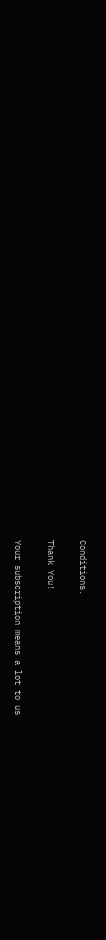Conditions.

Thank You!

Your subscription means a lot to us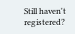Still haven't registered?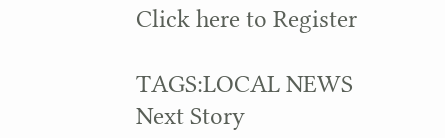Click here to Register

TAGS:LOCAL NEWS
Next Story